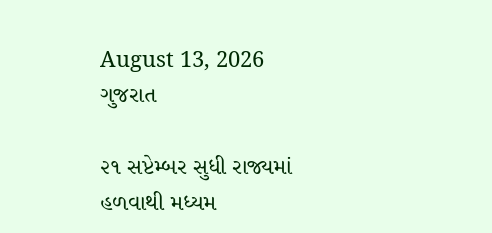August 13, 2026
ગુજરાત

૨૧ સપ્ટેમ્બર સુધી રાજ્યમાં હળવાથી મધ્યમ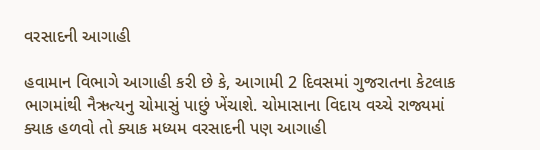વરસાદની આગાહી

હવામાન વિભાગે આગાહી કરી છે કે, આગામી 2 દિવસમાં ગુજરાતના કેટલાક ભાગમાંથી નૈઋત્યનુ ચોમાસું પાછું ખેંચાશે. ચોમાસાના વિદાય વચ્ચે રાજ્યમાં ક્યાક હળવો તો ક્યાક મધ્યમ વરસાદની પણ આગાહી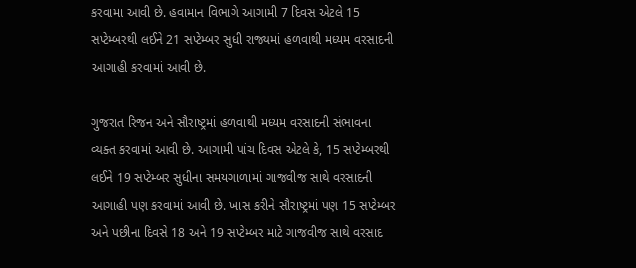કરવામા આવી છે. હવામાન વિભાગે આગામી 7 દિવસ એટલે 15 સપ્ટેમ્બરથી લઈને 21 સપ્ટેમ્બર સુધી રાજ્યમાં હળવાથી મધ્યમ વરસાદની આગાહી કરવામાં આવી છે.

ગુજરાત રિજન અને સૌરાષ્ટ્રમાં હળવાથી મધ્યમ વરસાદની સંભાવના વ્યક્ત કરવામાં આવી છે. આગામી પાંચ દિવસ એટલે કે, 15 સપ્ટેમ્બરથી લઈને 19 સપ્ટેમ્બર સુધીના સમયગાળામાં ગાજવીજ સાથે વરસાદની આગાહી પણ કરવામાં આવી છે. ખાસ કરીને સૌરાષ્ટ્રમાં પણ 15 સપ્ટેમ્બર અને પછીના દિવસે 18 અને 19 સપ્ટેમ્બર માટે ગાજવીજ સાથે વરસાદ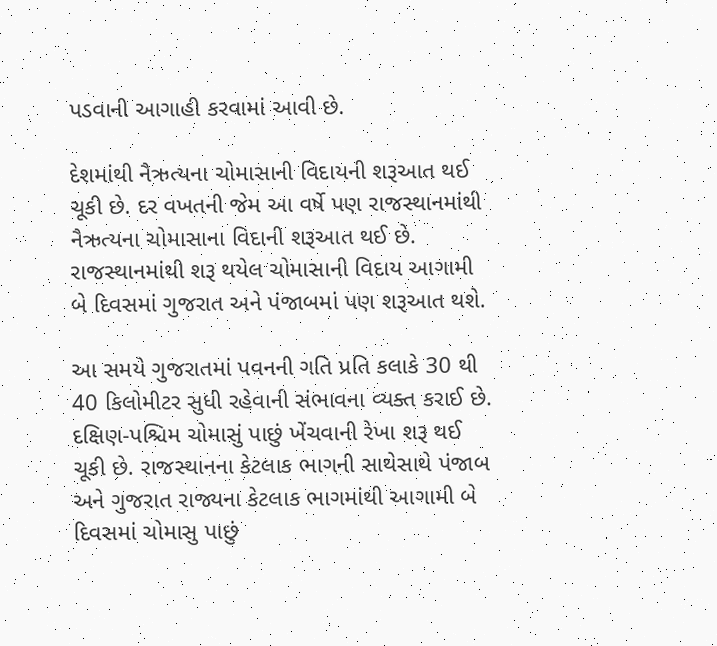પડવાની આગાહી કરવામાં આવી છે.

દેશમાંથી નૈઋત્યના ચોમાસાની વિદાયની શરૂઆત થઈ ચૂકી છે. દર વખતની જેમ આ વર્ષે પણ રાજસ્થાનમાંથી નૈઋત્યના ચોમાસાના વિદાની શરૂઆત થઈ છે. રાજસ્થાનમાંથી શરૂ થયેલ ચોમાસાની વિદાય આગામી બે દિવસમાં ગુજરાત અને પંજાબમાં પણ શરૂઆત થશે.

આ સમયે ગુજરાતમાં પવનની ગતિ પ્રતિ કલાકે 30 થી 40 કિલોમીટર સુધી રહેવાની સંભાવના વ્યક્ત કરાઈ છે. દક્ષિણ-પશ્ચિમ ચોમાસું પાછું ખેંચવાની રેખા શરૂ થઈ ચૂકી છે. રાજસ્થાનના કેટલાક ભાગની સાથેસાથે પંજાબ અને ગુજરાત રાજ્યના કેટલાક ભાગમાંથી આગામી બે દિવસમાં ચોમાસુ પાછું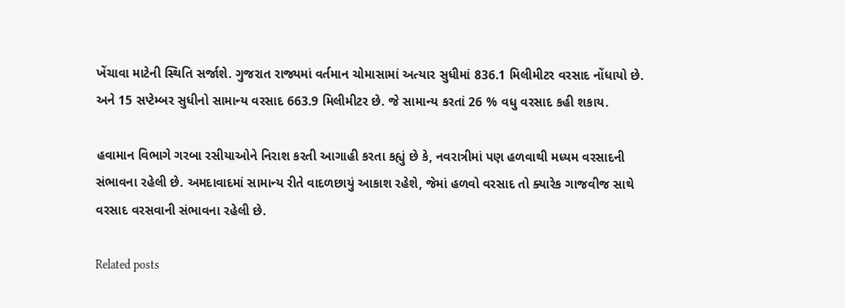ખેંચાવા માટેની સ્થિતિ સર્જાશે. ગુજરાત રાજ્યમાં વર્તમાન ચોમાસામાં અત્યાર સુધીમાં 836.1 મિલીમીટર વરસાદ નોંધાયો છે. અને 15 સપ્ટેમ્બર સુધીનો સામાન્ય વરસાદ 663.9 મિલીમીટર છે. જે સામાન્ય કરતાં 26 % વધુ વરસાદ કહી શકાય.

હવામાન વિભાગે ગરબા રસીયાઓને નિરાશ કરતી આગાહી કરતા કહ્યું છે કે, નવરાત્રીમાં પણ હળવાથી મધ્યમ વરસાદની સંભાવના રહેલી છે. અમદાવાદમાં સામાન્ય રીતે વાદળછાયું આકાશ રહેશે, જેમાં હળવો વરસાદ તો ક્યારેક ગાજવીજ સાથે વરસાદ વરસવાની સંભાવના રહેલી છે.

Related posts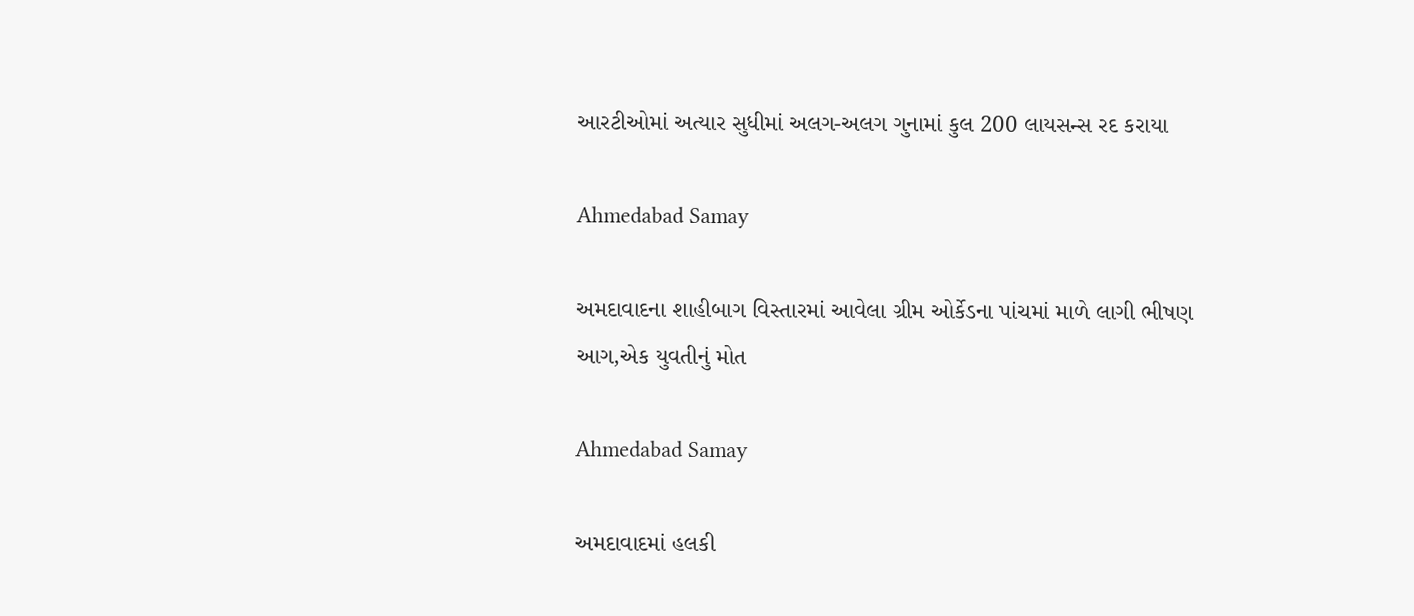આરટીઓમાં અત્યાર સુધીમાં અલગ-અલગ ગુનામાં કુલ 200 લાયસન્સ રદ કરાયા

Ahmedabad Samay

અમદાવાદના શાહીબાગ વિસ્તારમાં આવેલા ગ્રીમ ઓર્કેડના પાંચમાં માળે લાગી ભીષણ આગ,એક યુવતીનું મોત

Ahmedabad Samay

અમદાવાદમાં હલકી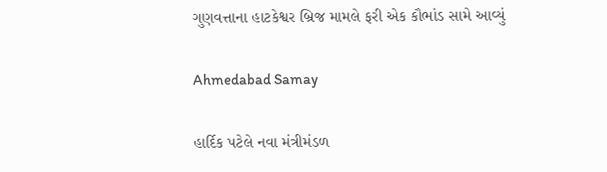ગુણવત્તાના હાટકેશ્વર બ્રિજ મામલે ફરી એક કૌભાંડ સામે આવ્યું

Ahmedabad Samay

હાર્દિક પટેલે નવા મંત્રીમંડળ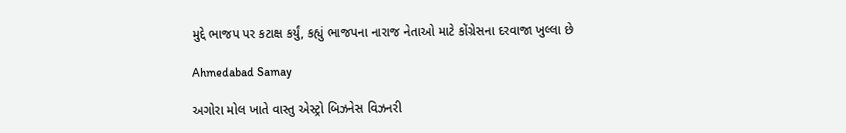મુદ્દે ભાજપ પર કટાક્ષ કર્યું, કહ્યું ભાજપના નારાજ નેતાઓ માટે કોંગ્રેસના દરવાજા ખુલ્લા છે

Ahmedabad Samay

અગોરા મોલ ખાતે વાસ્તુ એસ્ટ્રો બિઝનેસ વિઝનરી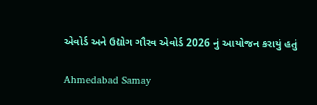એવોર્ડ અને ઉદ્યોગ ગૌરવ એવોર્ડ 2026 નું આયોજન કરાયું હતું

Ahmedabad Samay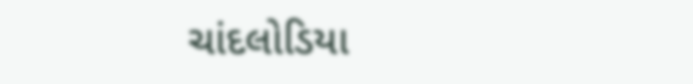ચાંદલોડિયા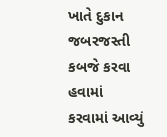ખાતે દુકાન જબરજસ્તી કબજે કરવા હવામાં કરવામાં આવ્યું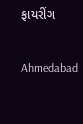ફાયરીંગ

Ahmedabad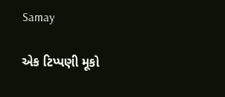Samay

એક ટિપ્પણી મૂકો